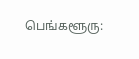பெங்களூரு: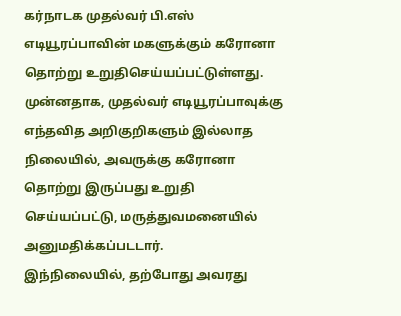கர்நாடக முதல்வர் பி.எஸ் எடியூரப்பாவின் மகளுக்கும் கரோனா தொற்று உறுதிசெய்யப்பட்டுள்ளது.
முன்னதாக, முதல்வர் எடியூரப்பாவுக்கு எந்தவித அறிகுறிகளும் இல்லாத நிலையில், அவருக்கு கரோனா தொற்று இருப்பது உறுதி செய்யப்பட்டு, மருத்துவமனையில் அனுமதிக்கப்படடார்.
இந்நிலையில், தற்போது அவரது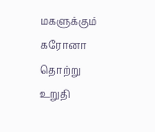மகளுக்கும் கரோனா தொற்று உறுதி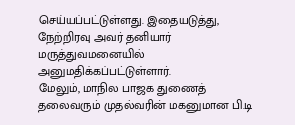செய்யப்பட்டுள்ளது. இதையடுத்து, நேற்றிரவு அவர் தனியார் மருத்துவமனையில் அனுமதிக்கப்பட்டுள்ளார்.
மேலும், மாநில பாஜக துணைத் தலைவரும் முதல்வரின் மகனுமான பி.டி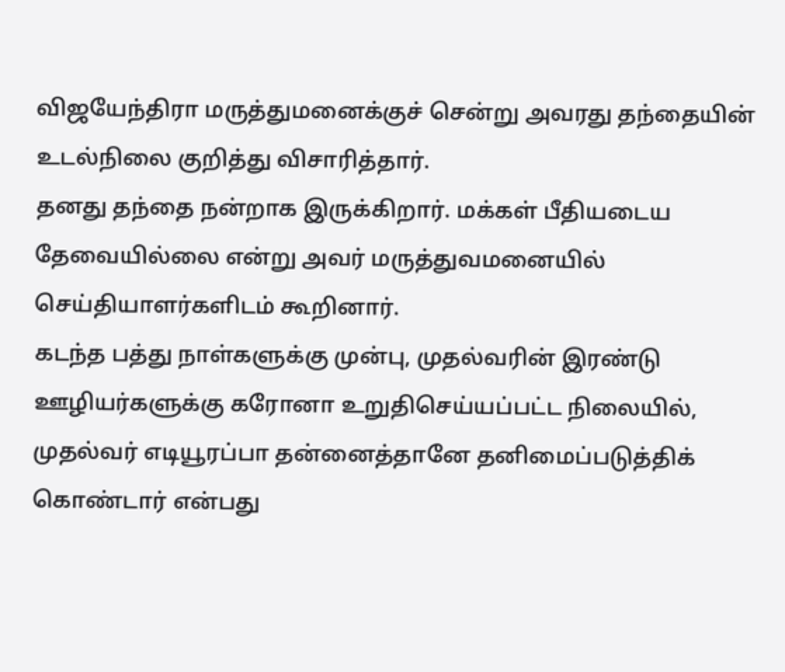விஜயேந்திரா மருத்துமனைக்குச் சென்று அவரது தந்தையின் உடல்நிலை குறித்து விசாரித்தார்.
தனது தந்தை நன்றாக இருக்கிறார். மக்கள் பீதியடைய தேவையில்லை என்று அவர் மருத்துவமனையில் செய்தியாளர்களிடம் கூறினார்.
கடந்த பத்து நாள்களுக்கு முன்பு, முதல்வரின் இரண்டு ஊழியர்களுக்கு கரோனா உறுதிசெய்யப்பட்ட நிலையில், முதல்வர் எடியூரப்பா தன்னைத்தானே தனிமைப்படுத்திக் கொண்டார் என்பது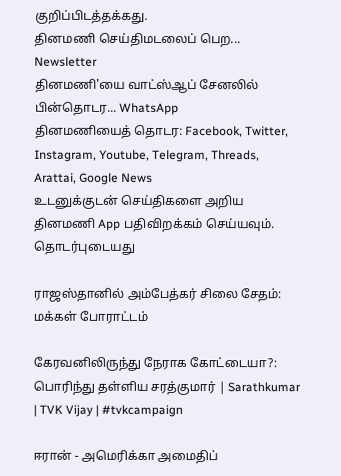குறிப்பிடத்தக்கது.
தினமணி செய்திமடலைப் பெற... Newsletter
தினமணி'யை வாட்ஸ்ஆப் சேனலில் பின்தொடர... WhatsApp
தினமணியைத் தொடர: Facebook, Twitter, Instagram, Youtube, Telegram, Threads, Arattai, Google News
உடனுக்குடன் செய்திகளை அறிய தினமணி App பதிவிறக்கம் செய்யவும்.
தொடர்புடையது

ராஜஸ்தானில் அம்பேத்கர் சிலை சேதம்: மக்கள் போராட்டம்

கேரவனிலிருந்து நேராக கோட்டையா?: பொரிந்து தள்ளிய சரத்குமார் | Sarathkumar | TVK Vijay | #tvkcampaign

ஈரான் - அமெரிக்கா அமைதிப்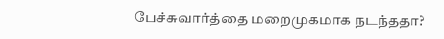பேச்சுவார்த்தை மறைமுகமாக நடந்ததா?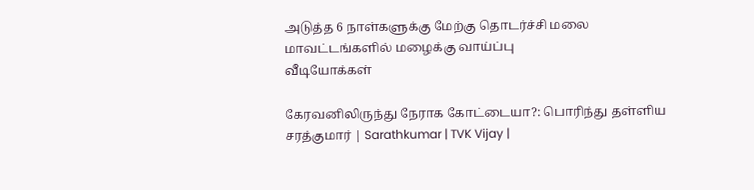அடுத்த 6 நாள்களுக்கு மேற்கு தொடர்ச்சி மலை மாவட்டங்களில் மழைக்கு வாய்ப்பு
வீடியோக்கள்

கேரவனிலிருந்து நேராக கோட்டையா?: பொரிந்து தள்ளிய சரத்குமார் | Sarathkumar | TVK Vijay |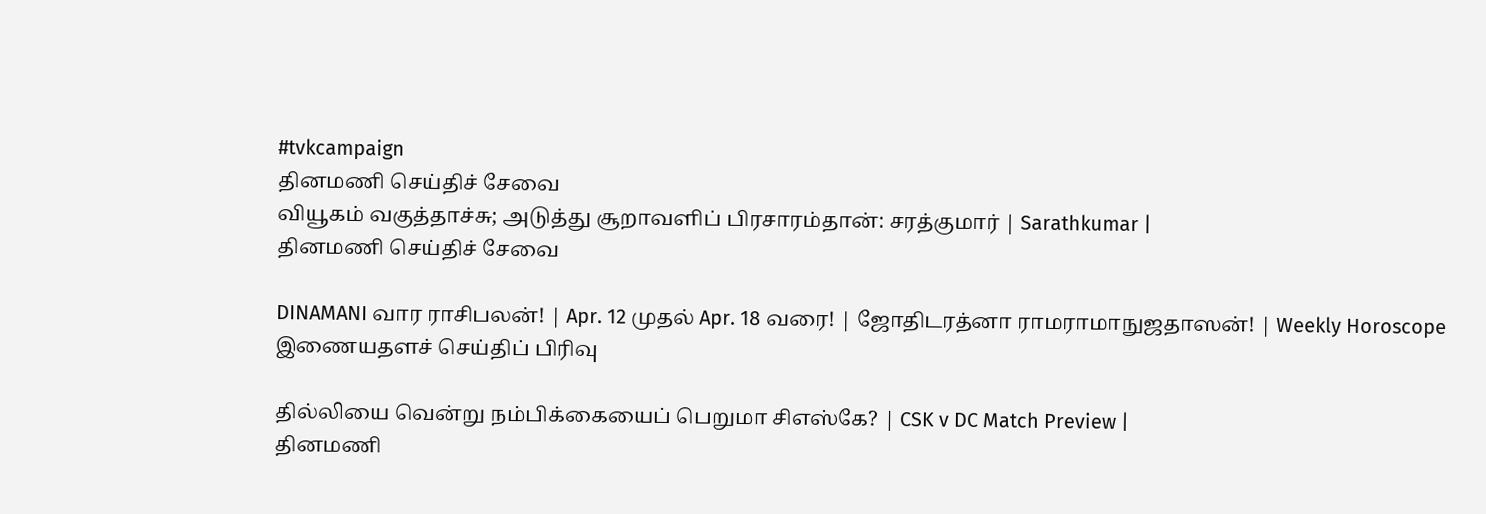#tvkcampaign
தினமணி செய்திச் சேவை
வியூகம் வகுத்தாச்சு; அடுத்து சூறாவளிப் பிரசாரம்தான்: சரத்குமார் | Sarathkumar |
தினமணி செய்திச் சேவை

DINAMANI வார ராசிபலன்! | Apr. 12 முதல் Apr. 18 வரை! | ஜோதிடரத்னா ராமராமாநுஜதாஸன்! | Weekly Horoscope
இணையதளச் செய்திப் பிரிவு

தில்லியை வென்று நம்பிக்கையைப் பெறுமா சிஎஸ்கே? | CSK v DC Match Preview |
தினமணி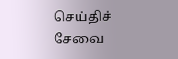செய்திச் சேவை